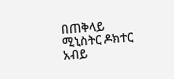በጠቅላይ ሚኒስትር ዶክተር አብይ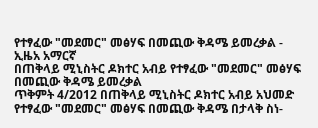የተፃፈው "መደመር" መፅሃፍ በመጪው ቅዳሜ ይመረቃል - ኢዜአ አማርኛ
በጠቅላይ ሚኒስትር ዶክተር አብይ የተፃፈው "መደመር" መፅሃፍ በመጪው ቅዳሜ ይመረቃል
ጥቅምት 4/2012 በጠቅላይ ሚኒስትር ዶክተር አብይ አህመድ የተፃፈው "መደመር" መፅሃፍ በመጪው ቅዳሜ በታላቅ ስነ-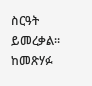ስርዓት ይመረቃል። ከመጽሃፉ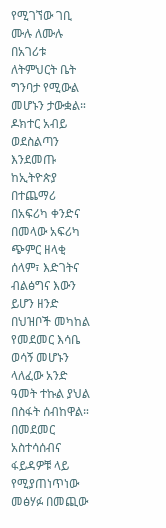የሚገኘው ገቢ ሙሉ ለሙሉ በአገሪቱ ለትምህርት ቤት ግንባታ የሚውል መሆኑን ታውቋል። ዶክተር አብይ ወደስልጣን እንደመጡ ከኢትዮጵያ በተጨማሪ በአፍሪካ ቀንድና በመላው አፍሪካ ጭምር ዘላቂ ሰላም፣ እድገትና ብልፅግና እውን ይሆን ዘንድ በህዝቦች መካከል የመደመር እሳቤ ወሳኝ መሆኑን ላለፈው አንድ ዓመት ተኩል ያህል በስፋት ሰብከዋል። በመደመር አስተሳሰብና ፋይዳዎቹ ላይ የሚያጠነጥነው መፅሃፉ በመጪው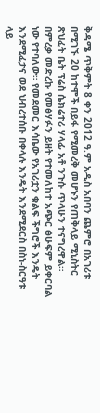ቅዳሜ ጥቅምት 8 ቀን 2012 ዓ.ም አዲስ አበባን ጨምሮ በአገሪቱ በሚገኙ 20 ከተሞች በይፋ የሚመረቅ መሆኑን የጠቅላይ ሚኒስትር ጽህፈት ቤት ፕሬስ ሴክሬተሪ ሃላፊ አቶ ንጉሱ ጥላሁን ተናግረዋል። በምረቃ መድረኩ የመፅሃፉን ይዘት የተመለከተ አጭር ፅሁፍም ይቀርባል ነው የተባለው። የመደመር እሳቤው የአገሪቷን ቁልፍ ችግሮች እንዴት እንደሚፈታና ወደ ህብረተሰቡ በቀላሉ እንዴት እንደሚደርስ በስነ-ስርዓቱ ላይ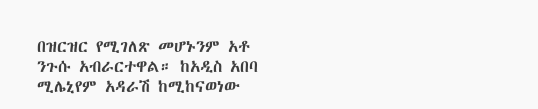በዝርዝር የሚገለጽ መሆኑንም አቶ ንጉሱ አብራርተዋል። ከአዲስ አበባ ሚሌኒየም አዳራሽ ከሚከናወነው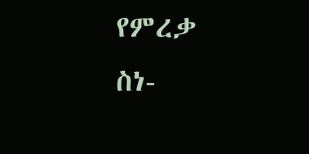የምረቃ ስነ-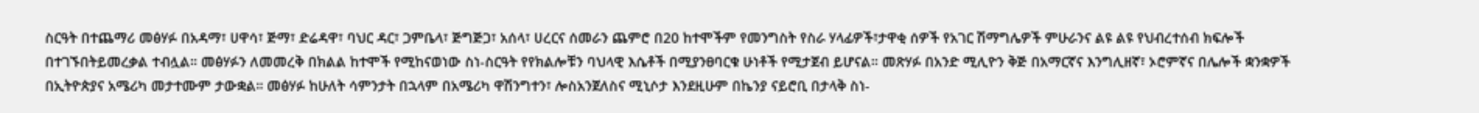ስርዓት በተጨማሪ መፅሃፉ በአዳማ፣ ሀዋሳ፣ ጅማ፣ ድሬዳዋ፣ ባህር ዳር፣ ጋምቤላ፣ ጅግጅጋ፣ አሰላ፣ ሀረርና ሰመራን ጨምሮ በ20 ከተሞችም የመንግስት የስራ ሃላፊዎች፣ታዋቂ ሰዎች የአገር ሽማግሌዎች ምሁራንና ልዩ ልዩ የህብረተሰብ ክፍሎች በተገኙበትይመረቃል ተብሏል። መፅሃፉን ለመመረቅ በክልል ከተሞች የሚከናወነው ስነ-ስርዓት የየክልሎቹን ባህላዊ እሴቶች በሚያንፀባርቁ ሁነቶች የሚታጀብ ይሆናል። መጽሃፉ በአንድ ሚሊዮን ቅጅ በአማርኛና እንግሊዘኛ፣ ኦሮምኛና በሌሎች ቋንቋዎች በኢትዮጵያና አሜሪካ መታተሙም ታውቋል። መፅሃፉ ከሁለት ሳምንታት በኋላም በአሜሪካ ዋሽንግተን፣ ሎስአንጀለስና ሚኒሶታ እንደዚሁም በኬንያ ናይሮቢ በታላቅ ስነ-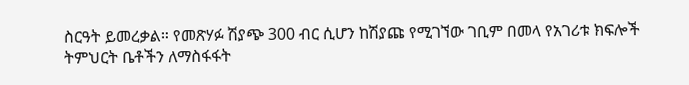ስርዓት ይመረቃል። የመጽሃፉ ሽያጭ 300 ብር ሲሆን ከሽያጩ የሚገኘው ገቢም በመላ የአገሪቱ ክፍሎች ትምህርት ቤቶችን ለማስፋፋት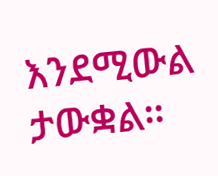እንደሚውል ታውቋል።